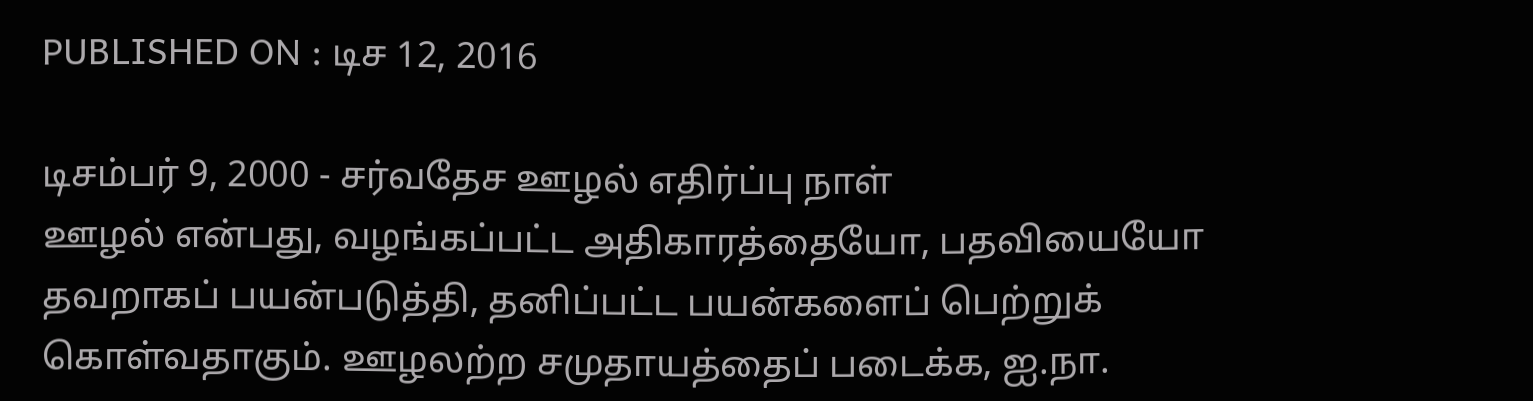PUBLISHED ON : டிச 12, 2016

டிசம்பர் 9, 2000 - சர்வதேச ஊழல் எதிர்ப்பு நாள்
ஊழல் என்பது, வழங்கப்பட்ட அதிகாரத்தையோ, பதவியையோ தவறாகப் பயன்படுத்தி, தனிப்பட்ட பயன்களைப் பெற்றுக் கொள்வதாகும். ஊழலற்ற சமுதாயத்தைப் படைக்க, ஐ.நா.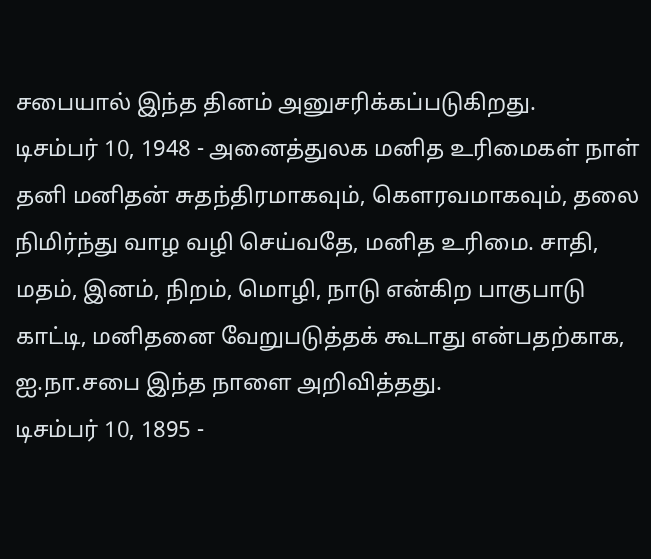சபையால் இந்த தினம் அனுசரிக்கப்படுகிறது.
டிசம்பர் 10, 1948 - அனைத்துலக மனித உரிமைகள் நாள்
தனி மனிதன் சுதந்திரமாகவும், கௌரவமாகவும், தலை நிமிர்ந்து வாழ வழி செய்வதே, மனித உரிமை. சாதி, மதம், இனம், நிறம், மொழி, நாடு என்கிற பாகுபாடு காட்டி, மனிதனை வேறுபடுத்தக் கூடாது என்பதற்காக, ஐ.நா.சபை இந்த நாளை அறிவித்தது.
டிசம்பர் 10, 1895 -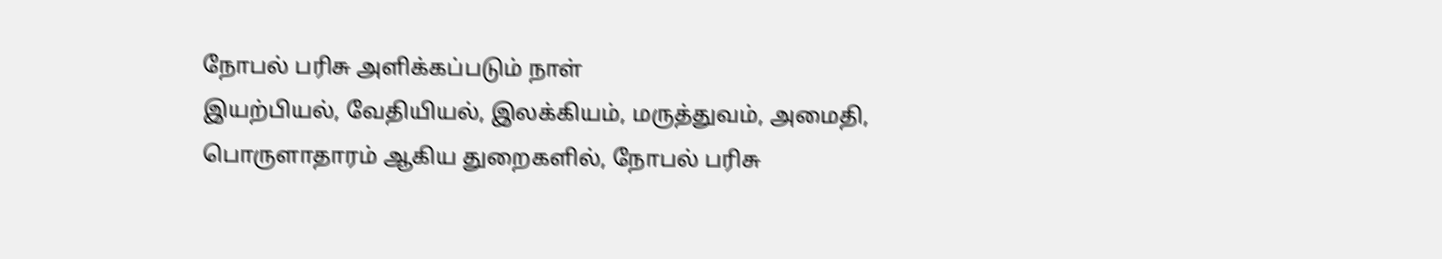நோபல் பரிசு அளிக்கப்படும் நாள்
இயற்பியல், வேதியியல், இலக்கியம், மருத்துவம், அமைதி, பொருளாதாரம் ஆகிய துறைகளில், நோபல் பரிசு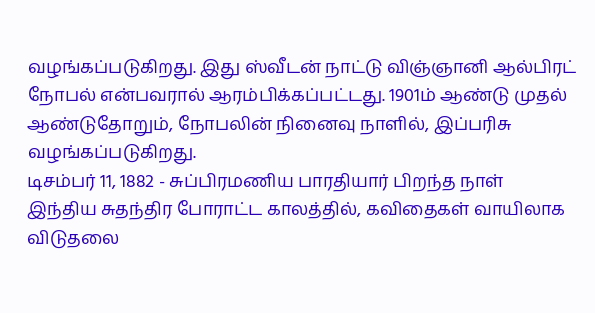வழங்கப்படுகிறது. இது ஸ்வீடன் நாட்டு விஞ்ஞானி ஆல்பிரட் நோபல் என்பவரால் ஆரம்பிக்கப்பட்டது. 1901ம் ஆண்டு முதல் ஆண்டுதோறும், நோபலின் நினைவு நாளில், இப்பரிசு வழங்கப்படுகிறது.
டிசம்பர் 11, 1882 - சுப்பிரமணிய பாரதியார் பிறந்த நாள்
இந்திய சுதந்திர போராட்ட காலத்தில், கவிதைகள் வாயிலாக விடுதலை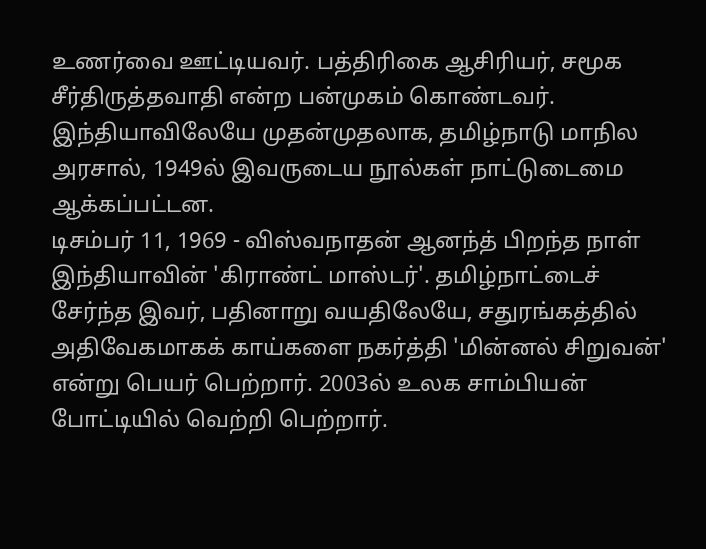உணர்வை ஊட்டியவர். பத்திரிகை ஆசிரியர், சமூக சீர்திருத்தவாதி என்ற பன்முகம் கொண்டவர். இந்தியாவிலேயே முதன்முதலாக, தமிழ்நாடு மாநில அரசால், 1949ல் இவருடைய நூல்கள் நாட்டுடைமை ஆக்கப்பட்டன.
டிசம்பர் 11, 1969 - விஸ்வநாதன் ஆனந்த் பிறந்த நாள்
இந்தியாவின் 'கிராண்ட் மாஸ்டர்'. தமிழ்நாட்டைச் சேர்ந்த இவர், பதினாறு வயதிலேயே, சதுரங்கத்தில் அதிவேகமாகக் காய்களை நகர்த்தி 'மின்னல் சிறுவன்' என்று பெயர் பெற்றார். 2003ல் உலக சாம்பியன் போட்டியில் வெற்றி பெற்றார்.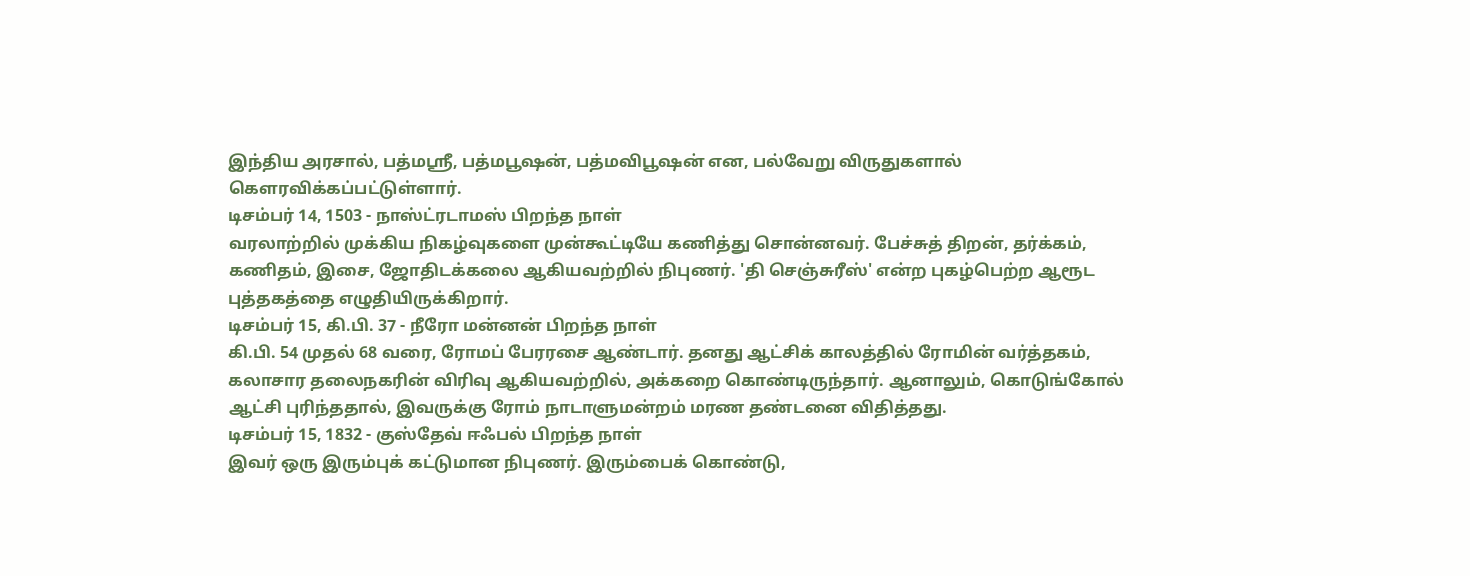இந்திய அரசால், பத்மஸ்ரீ, பத்மபூஷன், பத்மவிபூஷன் என, பல்வேறு விருதுகளால் கெளரவிக்கப்பட்டுள்ளார்.
டிசம்பர் 14, 1503 - நாஸ்ட்ரடாமஸ் பிறந்த நாள்
வரலாற்றில் முக்கிய நிகழ்வுகளை முன்கூட்டியே கணித்து சொன்னவர். பேச்சுத் திறன், தர்க்கம், கணிதம், இசை, ஜோதிடக்கலை ஆகியவற்றில் நிபுணர். 'தி செஞ்சுரீஸ்' என்ற புகழ்பெற்ற ஆரூட புத்தகத்தை எழுதியிருக்கிறார்.
டிசம்பர் 15, கி.பி. 37 - நீரோ மன்னன் பிறந்த நாள்
கி.பி. 54 முதல் 68 வரை, ரோமப் பேரரசை ஆண்டார். தனது ஆட்சிக் காலத்தில் ரோமின் வர்த்தகம், கலாசார தலைநகரின் விரிவு ஆகியவற்றில், அக்கறை கொண்டிருந்தார். ஆனாலும், கொடுங்கோல் ஆட்சி புரிந்ததால், இவருக்கு ரோம் நாடாளுமன்றம் மரண தண்டனை விதித்தது.
டிசம்பர் 15, 1832 - குஸ்தேவ் ஈஃபல் பிறந்த நாள்
இவர் ஒரு இரும்புக் கட்டுமான நிபுணர். இரும்பைக் கொண்டு,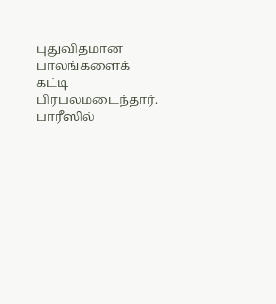புதுவிதமான பாலங்களைக் கட்டி பிரபலமடைந்தார். பாரீஸில்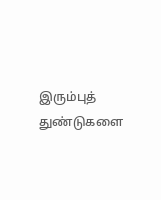இரும்புத் துண்டுகளை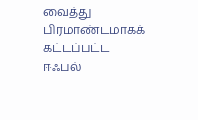வைத்து பிரமாண்டமாகக் கட்டப்பட்ட ஈஃபல்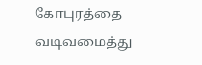கோபுரத்தை வடிவமைத்து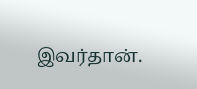இவர்தான்.